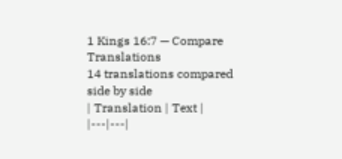1 Kings 16:7 — Compare Translations
14 translations compared side by side
| Translation | Text |
|---|---|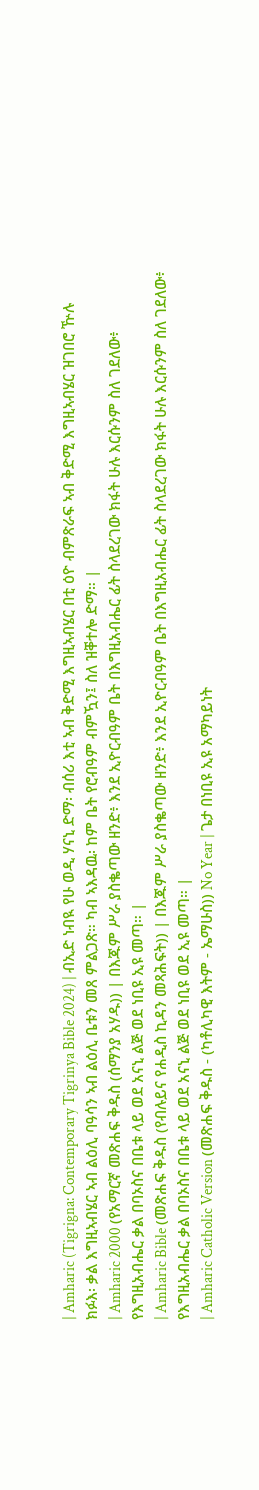| Amharic (Tigrigna: Contemporary Tigrinya Bible 2024) | ብኢድ ነብዪ የሁ ወዲ ሃናኒ ድማ፡ ብሰሪ እቲ ኣብ ቅድሚ እግዚኣብሄር በቲ ዕዮ ብምጽራፍ ኣብ ቅድሚ እግዚኣብሄር ዝገበሮ ዅሉ ክፉእ፡ ቃል እግዚኣብሄር ኣብ ልዕሊ ባዓሳን ኣብ ልዕሊ ቤቱን መጸ ምልጋጽ። ካብ ኣእዳዉ፡ ከም ቤት የሮብዓም ብምዃን፤ ስለ ዝቐተሎ ድማ። |
| Amharic 2000 (የአማርኛ መጽሐፍ ቅዱስ (ሰማንያ አሃዱ)) | በእጁም ሥራ ያስቈጣው ዘንድ፥ እንደ ኢዮርብዓም ቤት በእግዚአብሔር ፊት ስላደረገው ክፋት ሁሉ እርሱንም ስለ ገደለው፥ የእግዚአብሔር ቃል በባኦስና በቤቱ ላይ ወደ አናኒ ልጅ ወደ ነቢዩ ኢዩ መጣ። |
| Amharic Bible (መጽሐፍ ቅዱስ (የብሉይና የሐዲስ ኪዳን መጻሕፍት)) | በእጁም ሥራ ያስቈጣው ዘንድ፥ እንደ ኢዮርብዓም ቤት በእግዚአብሔር ፊት ስላደረገው ክፋት ሁሉ እርሱንም ስለ ገደለው፥ የእግዚአብሔር ቃል በባኦስና በቤቱ ላይ ወደ አናኒ ልጅ ወደ ነቢዩ ወደ ኢዩ መጣ። |
| Amharic Catholic Version (መጽሐፍ ቅዱስ - (ካቶሊካዊ እትም - ኤማሁስ)) No Year | ጌታ በነቢዩ ኢዩ አማካይነት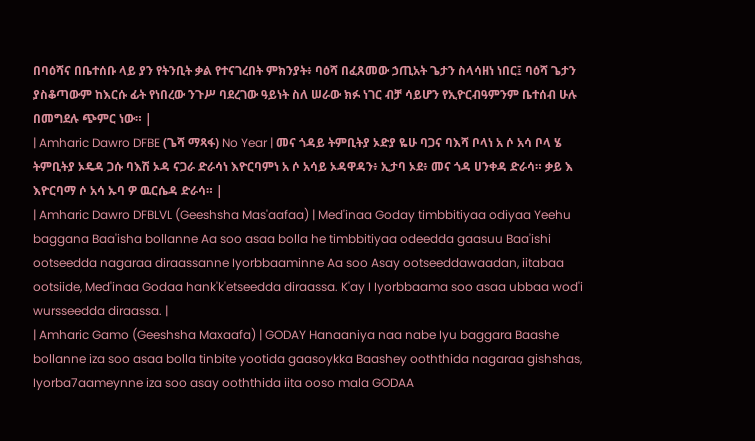በባዕሻና በቤተሰቡ ላይ ያን የትንቢት ቃል የተናገረበት ምክንያት፥ ባዕሻ በፈጸመው ኃጢአት ጌታን ስላሳዘነ ነበር፤ ባዕሻ ጌታን ያስቆጣውም ከእርሱ ፊት የነበረው ንጉሥ ባደረገው ዓይነት ስለ ሠራው ክፉ ነገር ብቻ ሳይሆን የኢዮርብዓምንም ቤተሰብ ሁሉ በመግደሉ ጭምር ነው። |
| Amharic Dawro DFBE (ጌሻ ማጻፋ) No Year | መና ጎዳይ ትምቢትያ ኦድያ ዬሁ ባጋና ባእሻ ቦላነ አ ሶ አሳ ቦላ ሄ ትምቢትያ ኦዴዳ ጋሱ ባእሽ ኦዳ ናጋራ ድራሳነ እዮርባምነ አ ሶ አሳይ ኦዳዋዳን፥ ኢታባ ኦደ፥ መና ጎዳ ሀንቀዳ ድራሳ። ቃይ እ እዮርባማ ሶ አሳ ኡባ ዎ ዉርሴዳ ድራሳ። |
| Amharic Dawro DFBLVL (Geeshsha Mas'aafaa) | Med'inaa Goday timbbitiyaa odiyaa Yeehu baggana Baa'isha bollanne Aa soo asaa bolla he timbbitiyaa odeedda gaasuu Baa'ishi ootseedda nagaraa diraassanne Iyorbbaaminne Aa soo Asay ootseeddawaadan, iitabaa ootsiide, Med'inaa Godaa hank'k'etseedda diraassa. K'ay I Iyorbbaama soo asaa ubbaa wod'i wursseedda diraassa. |
| Amharic Gamo (Geeshsha Maxaafa) | GODAY Hanaaniya naa nabe Iyu baggara Baashe bollanne iza soo asaa bolla tinbite yootida gaasoykka Baashey ooththida nagaraa gishshas, Iyorba7aameynne iza soo asay ooththida iita ooso mala GODAA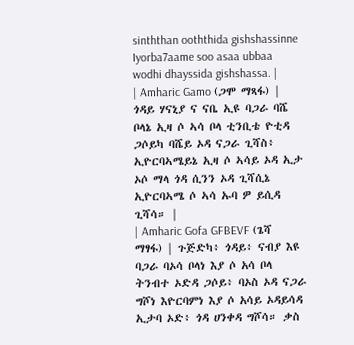sinththan ooththida gishshassinne Iyorba7aame soo asaa ubbaa wodhi dhayssida gishshassa. |
| Amharic Gamo (ጋሞ ማጻፋ) | ጎዳይ ሃናኒያ ና ናቤ ኢዩ ባጋራ ባሼ ቦላኔ ኢዛ ሶ ኣሳ ቦላ ቲንቢቴ ዮቲዳ ጋሶይካ ባሼይ ኦዳ ናጋራ ጊሻስ፥ ኢዮርባኣሜይኔ ኢዛ ሶ ኣሳይ ኦዳ ኢታ ኦሶ ማላ ጎዳ ሲንን ኦዳ ጊሻሲኔ ኢዮርባኣሜ ሶ ኣሳ ኡባ ዎ ይሲዳ ጊሻሳ። |
| Amharic Gofa GFBEVF (ጌሻ ማፃፋ) | ጉጅድካ፥ ጎዳይ፥ ናብያ እዩ ባጋራ ባኦሳ ቦላነ እያ ሶ አሳ ቦላ ትንብተ ኦድዳ ጋሶይ፥ ባኦስ ኦዳ ናጋራ ግሾነ እዮርባምነ እያ ሶ አሳይ ኦዳይሳዳ ኢታባ ኦድ፥ ጎዳ ሀንቀዳ ግሾሳ። ቃስ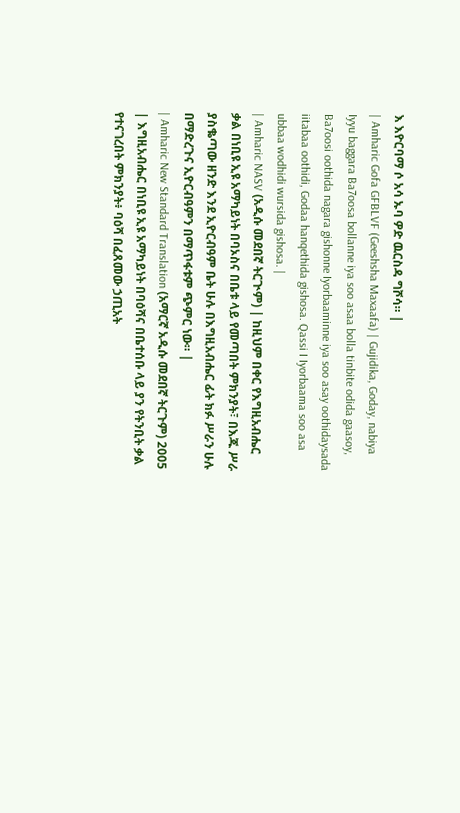እ እዮርባማ ሶ አሳ ኡባ ዎድ ዉርስዳ ግሾሳ። |
| Amharic Gofa GFBLVF (Geeshsha Maxaafa) | Gujidika, Goday, nabiya Iyyu baggara Ba7oosa bollanne iya soo asaa bolla tinbite odida gaasoy, Ba7oosi oothida nagara gishonne Iyorbaaminne iya soo asay oothidaysada iitabaa oothidi, Godaa hanqethida gishosa. Qassi I Iyorbaama soo asa ubbaa wodhidi wursida gishosa. |
| Amharic NASV (አዲሱ መደበኛ ትርጒም) | ከዚህም በቀር የእግዚአብሔር ቃል በነቢዩ ኢዩ አማካይነት በባኦስና በቤቱ ላይ የመጣበት ምክንያት፣ በእጁ ሥራ ያስቈጣው ዘንድ እንደ ኢዮርብዓም ቤት ሁሉ በእግዚአብሔር ፊት ክፉ ሥራን ሁሉ በማድረጉና ኢዮርብዓምን በማጥፋቱም ጭምር ነው። |
| Amharic New Standard Translation (አማርኛ አዲሱ መደበኛ ትርጉም) 2005 | እግዚአብሔር በነቢዩ ኢዩ አማካይነት በባዕሻና በቤተሰቡ ላይ ያን የትንቢት ቃል የተናገረበት ምክንያት፥ ባዕሻ በፈጸመው ኃጢአት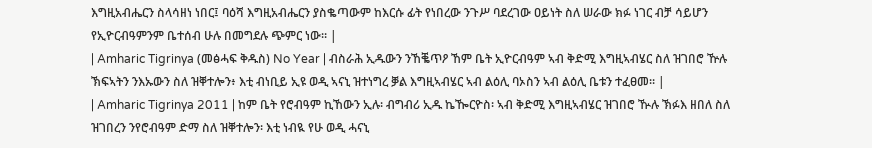እግዚአብሔርን ስላሳዘነ ነበር፤ ባዕሻ እግዚአብሔርን ያስቈጣውም ከእርሱ ፊት የነበረው ንጉሥ ባደረገው ዐይነት ስለ ሠራው ክፉ ነገር ብቻ ሳይሆን የኢዮርብዓምንም ቤተሰብ ሁሉ በመግደሉ ጭምር ነው። |
| Amharic Tigrinya (መፅሓፍ ቅዱስ) No Year | ብስራሕ ኢዱውን ንኸቘጥዖ ኸም ቤት ኢዮርብዓም ኣብ ቅድሚ እግዚኣብሄር ስለ ዝገበሮ ዅሉ ኽፍኣትን ንእኡውን ስለ ዝቐተሎን፥ እቲ ብነቢይ ኢዩ ወዲ ኣናኒ ዝተነግረ ቓል እግዚኣብሄር ኣብ ልዕሊ ባኦስን ኣብ ልዕሊ ቤቱን ተፈፀመ። |
| Amharic Tigrinya 2011 | ከም ቤት የሮብዓም ኪኸውን ኢሉ፡ ብግብሪ ኢዱ ኬዀርዮስ፡ ኣብ ቅድሚ እግዚኣብሄር ዝገበሮ ዂሉ ኽፉእ ዘበለ ስለ ዝገበረን ንየሮብዓም ድማ ስለ ዝቐተሎን፡ እቲ ነብዪ የሁ ወዲ ሓናኒ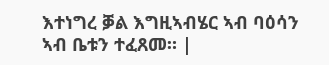እተነግረ ቓል እግዚኣብሄር ኣብ ባዕሳን ኣብ ቤቱን ተፈጸመ። |